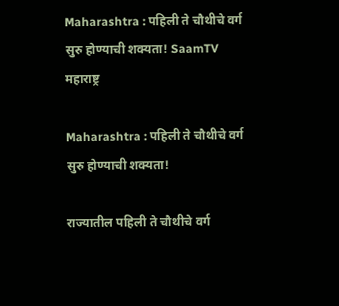Maharashtra : पहिली ते चौथीचे वर्ग सुरु होण्याची शक्यता! SaamTV
महाराष्ट्र

Maharashtra : पहिली ते चौथीचे वर्ग सुरु होण्याची शक्यता!

राज्यातील पहिली ते चौथीचे वर्ग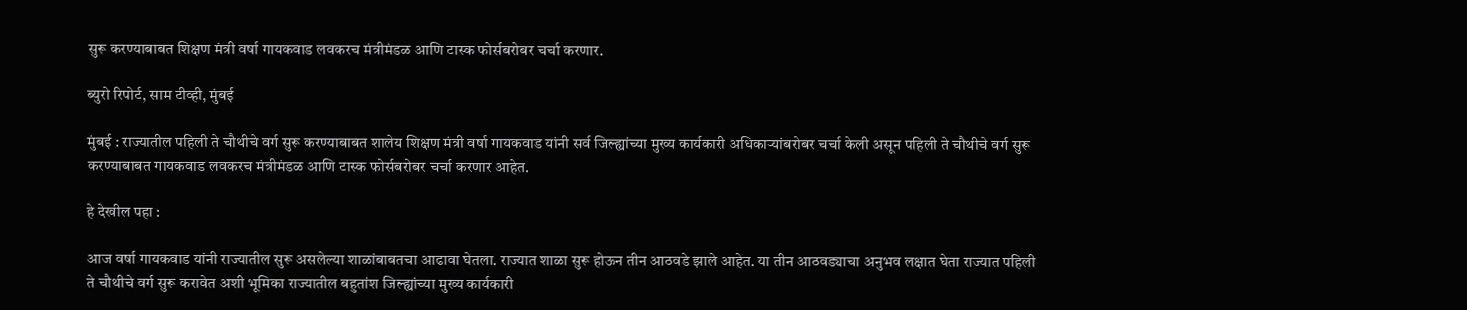सुरू करण्याबाबत शिक्षण मंत्री वर्षा गायकवाड लवकरच मंत्रीमंडळ आणि टास्क फोर्सबरोबर चर्चा करणार.

ब्युरो रिपोर्ट, साम टीव्ही, मुंबई

मुंबई : राज्यातील पहिली ते चौथीचे वर्ग सुरू करण्याबाबत शालेय शिक्षण मंत्री वर्षा गायकवाड यांनी सर्व जिल्ह्यांच्या मुख्य कार्यकारी अधिकाऱ्यांबरोबर चर्चा केली असून पहिली ते चौथीचे वर्ग सुरू करण्याबाबत गायकवाड लवकरच मंत्रीमंडळ आणि टास्क फोर्सबरोबर चर्चा करणार आहेत.

हे देखील पहा :

आज वर्षा गायकवाड यांनी राज्यातील सुरू असलेल्या शाळांबाबतचा आढावा घेतला. राज्यात शाळा सुरू होऊन तीन आठवडे झाले आहेत. या तीन आठवड्याचा अनुभव लक्षात घेता राज्यात पहिली ते चौथीचे वर्ग सुरू करावेत अशी भूमिका राज्यातील बहुतांश जिल्ह्यांच्या मुख्य कार्यकारी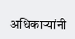अधिकाऱ्यांनी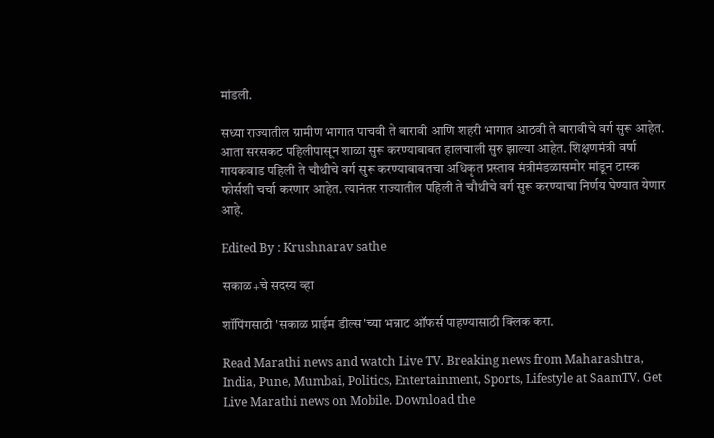मांडली.

सध्या राज्यातील ग्रामीण भागात पाचवी ते बारावी आणि शहरी भागात आठवी ते बारावीचे वर्ग सुरू आहेत. आता सरसकट पहिलीपासून शाळा सुरू करण्याबाबत हालचाली सुरु झाल्या आहेत. शिक्षणमंत्री वर्षा गायकवाड पहिली ते चौथीचे वर्ग सुरू करण्याबाबतचा अधिकृत प्रस्ताव मंत्रीमंडळासमोर मांडून टास्क फोर्सशी चर्चा करणार आहेत. त्यानंतर राज्यातील पहिली ते चौथीचे वर्ग सुरू करण्याचा निर्णय घेण्यात येणार आहे.

Edited By : Krushnarav sathe

सकाळ+चे सदस्य व्हा

शॉपिंगसाठी 'सकाळ प्राईम डील्स'च्या भन्नाट ऑफर्स पाहण्यासाठी क्लिक करा.

Read Marathi news and watch Live TV. Breaking news from Maharashtra, India, Pune, Mumbai, Politics, Entertainment, Sports, Lifestyle at SaamTV. Get Live Marathi news on Mobile. Download the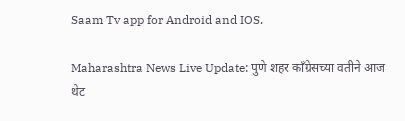Saam Tv app for Android and IOS.

Maharashtra News Live Update: पुणे शहर काँग्रेसच्या वतीने आज थेट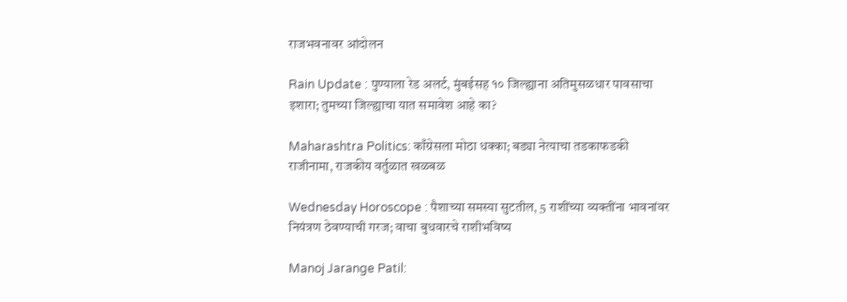राजभवनावर आंदोलन

Rain Update : पुण्याला रेड अलर्ट, मुंबईसह १० जिल्ह्याना अतिमुसळधार पावसाचा इशारा; तुमच्या जिल्ह्याचा यात समावेश आहे का?

Maharashtra Politics: काँग्रेसला मोठा धक्का; बड्या नेत्याचा तडकाफडकी राजीनामा, राजकीय वर्तुळात खळबळ

Wednesday Horoscope : पैशाच्या समस्या सुटतील, 5 राशींच्या व्यक्तींना भावनांवर नियंत्रण ठेवण्याची गरज; वाचा बुधवारचे राशीभविष्य

Manoj Jarange Patil: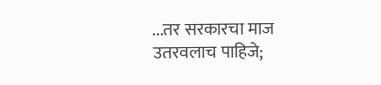...तर सरकारचा माज उतरवलाच पाहिजे;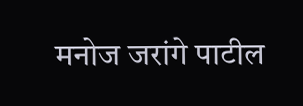मनोज जरांगे पाटील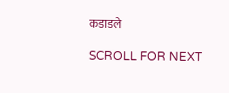कडाडले

SCROLL FOR NEXT